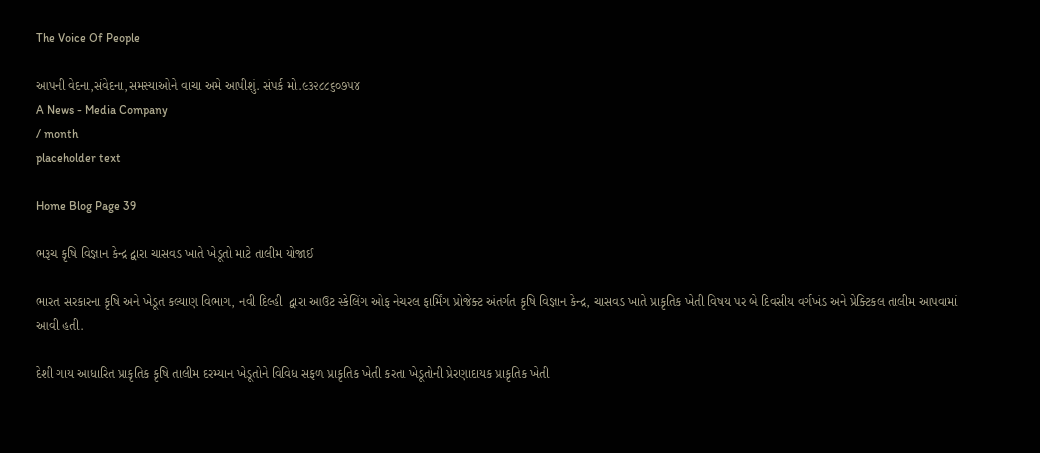The Voice Of People

આપની વેદના,સંવેદના,સમસ્યાઓને વાચા અમે આપીશું. સંપર્ક મો.૯૩૨૮૮૬૦૭૫૪
A News - Media Company
/ month
placeholder text

Home Blog Page 39

ભરૂચ કૃષિ વિજ્ઞાન કેન્દ્ર દ્વારા ચાસવડ ખાતે ખેડૂતો માટે તાલીમ યોજાઈ

ભારત સરકારના કૃષિ અને ખેડૂત કલ્યાણ વિભાગ, નવી દિલ્હી  દ્વારા આઉટ સ્કેલિંગ ઓફ નેચરલ ફાર્મિંગ પ્રોજેક્ટ અંતર્ગત કૃષિ વિજ્ઞાન કેન્દ્ર, ચાસવડ ખાતે પ્રાકૃતિક ખેતી વિષય પર બે દિવસીય વર્ગખંડ અને પ્રેક્ટિકલ તાલીમ આપવામાં આવી હતી.

દેશી ગાય આધારિત પ્રાકૃતિક કૃષિ તાલીમ દરમ્યાન ખેડૂતોને વિવિધ સફળ પ્રાકૃતિક ખેતી કરતા ખેડૂતોની પ્રેરણાદાયક પ્રાકૃતિક ખેતી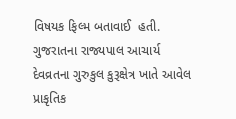વિષયક ફિલ્મ બતાવાઈ  હતી. ગુજરાતના રાજ્યપાલ આચાર્ય દેવવ્રતના ગુરુકુલ કુરૂક્ષેત્ર ખાતે આવેલ પ્રાકૃતિક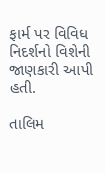ફાર્મ પર વિવિધ નિદર્શનો વિશેની જાણકારી આપી હતી.

તાલિમ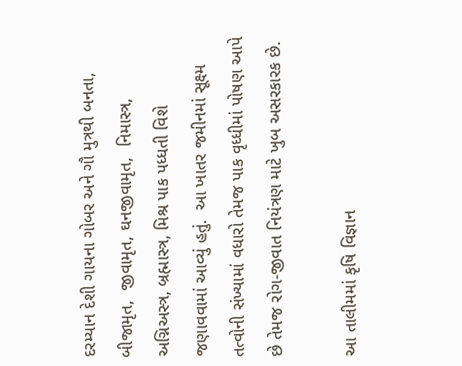દરમ્યાન દેશી ગાયના ગોબર અને ગૌ મુત્રથી બનતા, બીજામૃત,  જીવામૃત, ઘનજીવામૃત,  નિમાસ્ત્ર, અગ્નિઅસ્ત્ર, બ્રહ્માસ્ત્ર, મિશ્ર પાક પધ્ધતી વિશે જણાવવામાં આવ્યું હતું.  આ ખાતર જમીનમાં સૂક્ષ્મ તત્વોની સંખ્યામાં વધારો તેમજ પાક વૃધ્ધીમાં પોષણ આપે છે તેમજ રોગ-જીવાત નિયંત્રણ માટે ખુબ અસરકારક છે.

આ તાલીમમાં કૃષિ વિજ્ઞાન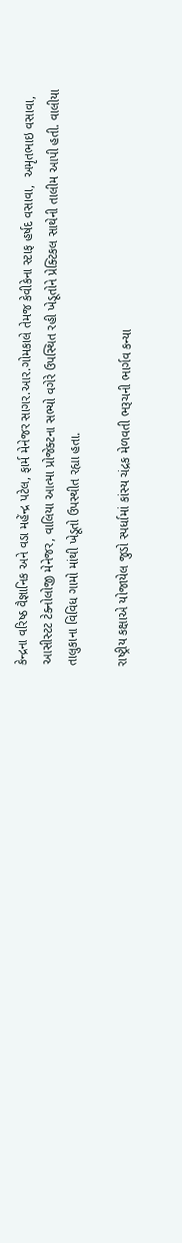કેન્દ્રના વરિષ્ઠ વૈજ્ઞાનિક અને વડા મહેંન્દ્ર પટેલ, ફાર્મ મેનેજર સાગર.આર.ગોમકાલે તેમજ કેવીકેના સ્ટાફ હર્ષદ વસાવા,  અમૃતભાઇ વસાવા, આસીસ્ટટ ટેક્નોલોજી મેનેજર, વાલિયા આત્મા પ્રોજેક્ટના સભ્યો વગેરે ઉપસ્થિત રહી ખેડૂતોને પ્રેક્ટિકલ સાથેની તાલીમ આપી હતી. વાલીયા તાલુકાના વિવિધ ગામો માંથી ખેડૂતો ઉપસ્થીત રહ્યા હતા.

રાષ્ટ્રીય કક્ષાએ યોજાયેલ જુડો સ્પર્ધામાં કાંસ્ય ચંદ્રક મેળવતી ભરૂચની ભાર્ગવ કન્યા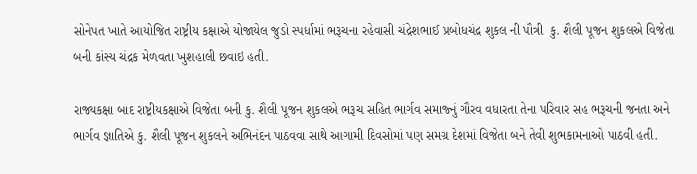સોનેપત ખાતે આયોજિત રાષ્ટ્રીય કક્ષાએ યોજાયેલ જુડો સ્પર્ધામાં ભરૂચના રહેવાસી ચંદ્રેશભાઈ પ્રબોધચંદ્ર શુકલ ની પૌત્રી  કુ. શૈલી પૂજન શુકલએ વિજેતા બની કાંસ્ય ચંદ્રક મેળવતા ખુશહાલી છવાઇ હતી.

રાજ્યકક્ષા બાદ રાષ્ટ્રીયકક્ષાએ વિજેતા બની કુ. શૈલી પૂજન શુકલએ ભરૂચ સહિત ભાર્ગવ સમાજ્નું ગૌરવ વધારતા તેના પરિવાર સહ ભરૂચની જનતા અને ભાર્ગવ જ્ઞાતિએ કુ. શૈલી પૂજન શુકલને અભિનંદન પાઠવવા સાથે આગામી દિવસોમાં પણ સમગ્ર દેશમાં વિજેતા બને તેવી શુભકામનાઓ પાઠવી હતી.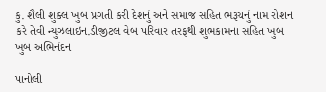કુ. શૈલી શુક્લ ખુબ પ્રગતી કરી દેશનું અને સમાજ સહિત ભરૂચનું નામ રોશન કરે તેવી ન્યુઝલાઇન.ડીજીટલ વેબ પરિવાર તરફથી શુભકામના સહિત ખુબ ખુબ અભિનંદન

પાનોલી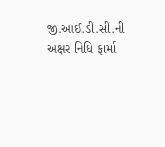જી.આઈ.ડી.સી.ની અક્ષર નિધિ ફાર્મા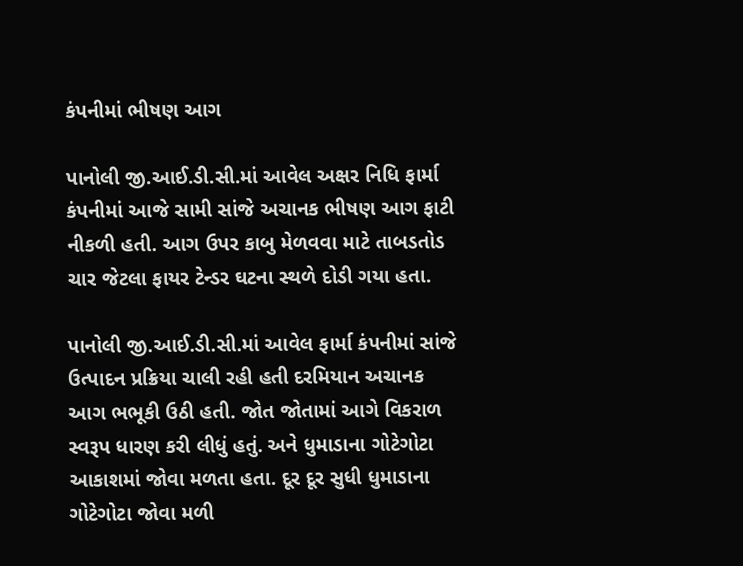કંપનીમાં ભીષણ આગ

પાનોલી જી.આઈ.ડી.સી.માં આવેલ અક્ષર નિધિ ફાર્મા કંપનીમાં આજે સામી સાંજે અચાનક ભીષણ આગ ફાટી નીકળી હતી. આગ ઉપર કાબુ મેળવવા માટે તાબડતોડ ચાર જેટલા ફાયર ટેન્ડર ઘટના સ્થળે દોડી ગયા હતા.

પાનોલી જી.આઈ.ડી.સી.માં આવેલ ફાર્મા કંપનીમાં સાંજે ઉત્પાદન પ્રક્રિયા ચાલી રહી હતી દરમિયાન અચાનક આગ ભભૂકી ઉઠી હતી. જોત જોતામાં આગે વિકરાળ સ્વરૂપ ધારણ કરી લીધું હતું. અને ધુમાડાના ગોટેગોટા આકાશમાં જોવા મળતા હતા. દૂર દૂર સુધી ધુમાડાના ગોટેગોટા જોવા મળી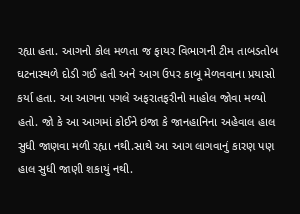રહ્યા હતા. આગનો કોલ મળતા જ ફાયર વિભાગની ટીમ તાબડતોબ ઘટનાસ્થળે દોડી ગઈ હતી અને આગ ઉપર કાબૂ મેળવવાના પ્રયાસો કર્યા હતા. આ આગના પગલે અફરાતફરીનો માહોલ જોવા મળ્યો હતો. જો કે આ આગમાં કોઈને ઇજા કે જાનહાનિના અહેવાલ હાલ સુધી જાણવા મળી રહ્યા નથી.સાથે આ આગ લાગવાનું કારણ પણ હાલ સુધી જાણી શકાયું નથી.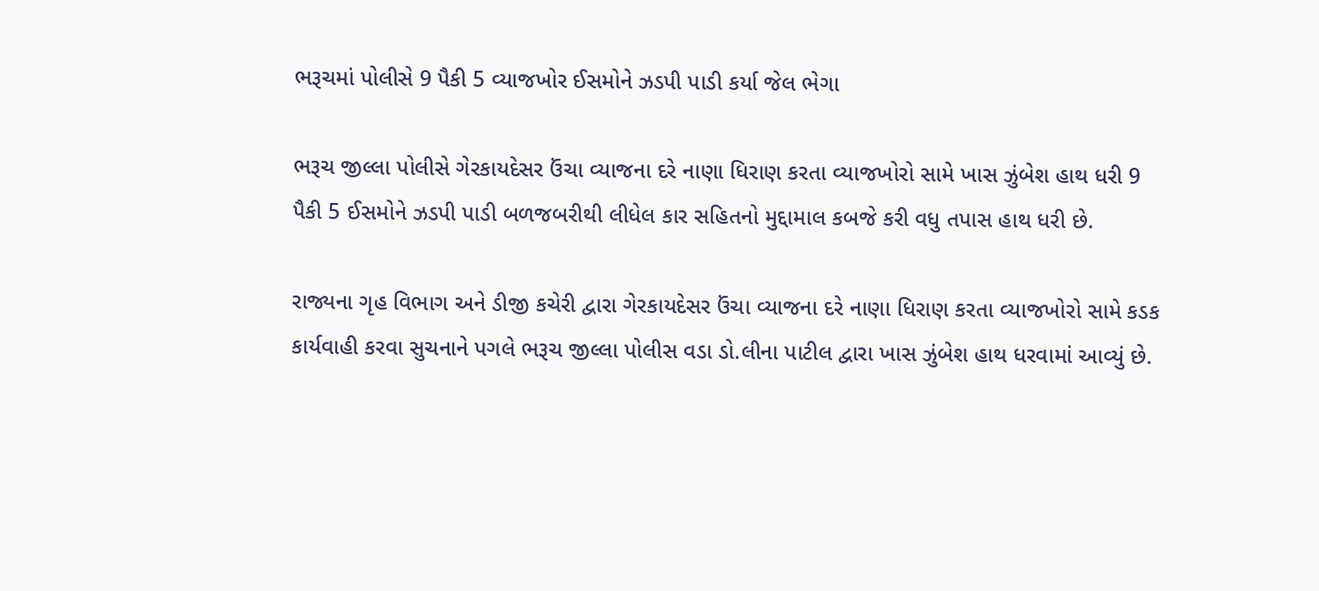ભરૂચમાં પોલીસે 9 પૈકી 5 વ્યાજખોર ઈસમોને ઝડપી પાડી કર્યા જેલ ભેગા

ભરૂચ જીલ્લા પોલીસે ગેરકાયદેસર ઉંચા વ્યાજના દરે નાણા ધિરાણ કરતા વ્યાજખોરો સામે ખાસ ઝુંબેશ હાથ ધરી 9 પૈકી 5 ઈસમોને ઝડપી પાડી બળજબરીથી લીધેલ કાર સહિતનો મુદ્દામાલ કબજે કરી વધુ તપાસ હાથ ધરી છે.

રાજ્યના ગૃહ વિભાગ અને ડીજી કચેરી દ્વારા ગેરકાયદેસર ઉંચા વ્યાજના દરે નાણા ધિરાણ કરતા વ્યાજખોરો સામે કડક કાર્યવાહી કરવા સુચનાને પગલે ભરૂચ જીલ્લા પોલીસ વડા ડો.લીના પાટીલ દ્વારા ખાસ ઝુંબેશ હાથ ધરવામાં આવ્યું છે.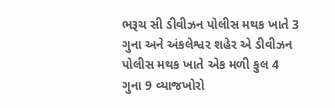ભરૂચ સી ડીવીઝન પોલીસ મથક ખાતે 3 ગુના અને અંકલેશ્વર શહેર એ ડીવીઝન પોલીસ મથક ખાતે એક મળી કુલ 4 ગુના 9 વ્યાજખોરો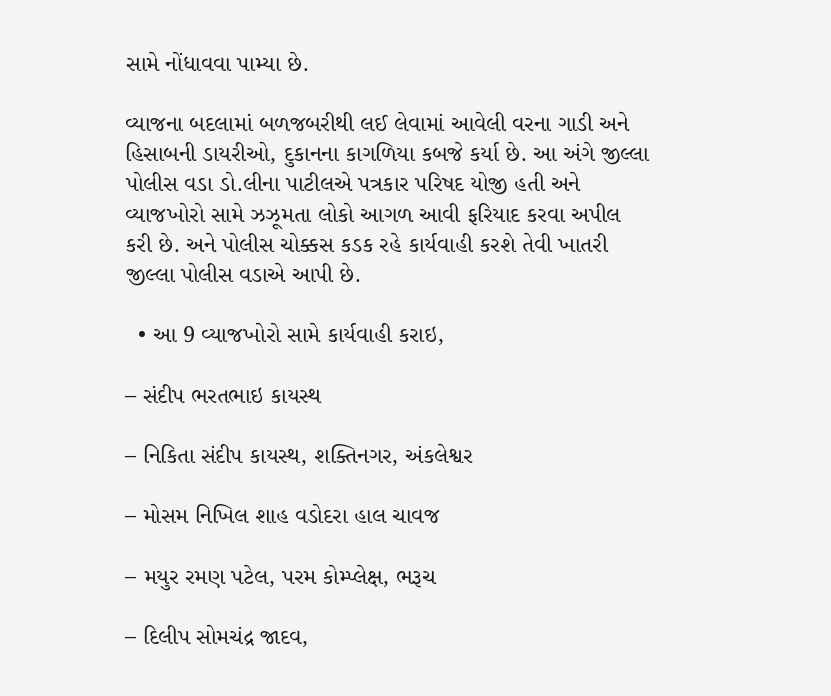સામે નોંધાવવા પામ્યા છે.

વ્યાજના બદલામાં બળજબરીથી લઈ લેવામાં આવેલી વરના ગાડી અને હિસાબની ડાયરીઓ, દુકાનના કાગળિયા કબજે કર્યા છે. આ અંગે જીલ્લા પોલીસ વડા ડો.લીના પાટીલએ પત્રકાર પરિષદ યોજી હતી અને વ્યાજખોરો સામે ઝઝૂમતા લોકો આગળ આવી ફરિયાદ કરવા અપીલ કરી છે. અને પોલીસ ચોક્કસ કડક રહે કાર્યવાહી કરશે તેવી ખાતરી જીલ્લા પોલીસ વડાએ આપી છે.

  • આ 9 વ્યાજખોરો સામે કાર્યવાહી કરાઇ,

– સંદીપ ભરતભાઇ કાયસ્થ

– નિકિતા સંદીપ કાયસ્થ, શક્તિનગર, અંકલેશ્વર

– મોસમ નિખિલ શાહ વડોદરા હાલ ચાવજ

– મયુર રમણ પટેલ, પરમ કોમ્પ્લેક્ષ, ભરૂચ

– દિલીપ સોમચંદ્ર જાદવ,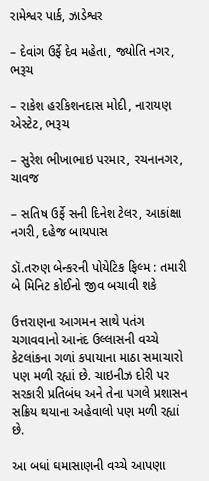રામેશ્વર પાર્ક, ઝાડેશ્વર

– દેવાંગ ઉર્ફે દેવ મહેતા, જ્યોતિ નગર, ભરૂચ

– રાકેશ હરકિશનદાસ મોદી, નારાયણ એસ્ટેટ, ભરૂચ

– સુરેશ ભીખાભાઇ પરમાર, રચનાનગર, ચાવજ

– સતિષ ઉર્ફે સની દિનેશ ટેલર, આકાંક્ષા નગરી, દહેજ બાયપાસ

ડૉ.તરુણ બેન્કરની પોયેટિક ફિલ્મ : તમારી બે મિનિટ કોઈનો જીવ બચાવી શકે

ઉત્તરાણના આગમન સાથે પતંગ ચગાવવાનો આનંદ ઉલ્લાસની વચ્ચે કેટલાંકના ગળાં કપાયાના માઠા સમાચારો પણ મળી રહ્યાં છે. ચાઇનીઝ દોરી પર સરકારી પ્રતિબંધ અને તેના પગલે પ્રશાસન સક્રિય થયાના અહેવાલો પણ મળી રહ્યાં છે.

આ બધાં ઘમાસાણની વચ્ચે આપણા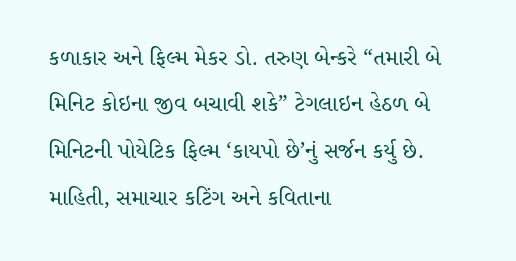કળાકાર અને ફિલ્મ મેકર ડો. તરુણ બેન્કરે “તમારી બે મિનિટ કોઇના જીવ બચાવી શકે” ટેગલાઇન હેઠળ બે મિનિટની પોયેટિક ફિલ્મ ‘કાયપો છે’નું સર્જન કર્યુ છે. માહિતી, સમાચાર કટિંગ અને કવિતાના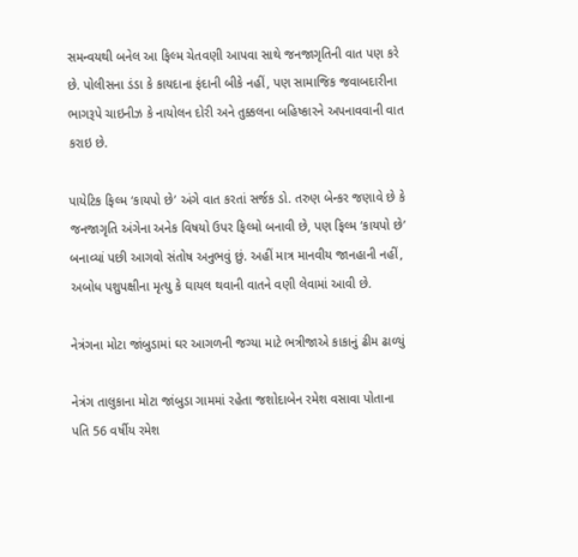સમન્વયથી બનેલ આ ફિલ્મ ચેતવણી આપવા સાથે જનજાગૃતિની વાત પણ કરે છે. પોલીસના ડંડા કે કાયદાના ફંદાની બીકે નહીં, પણ સામાજિક જવાબદારીના ભાગરૂપે ચાઇનીઝ કે નાયોલન દોરી અને તુક્કલના બહિષ્કારને અપનાવવાની વાત કરાઇ છે.

પાયેટિક ફિલ્મ ‘કાયપો છે’ અંગે વાત કરતાં સર્જક ડો. તરુણ બેન્કર જણાવે છે કે જનજાગૃતિ અંગેના અનેક વિષયો ઉપર ફિલ્મો બનાવી છે, પણ ફિલ્મ ‘કાયપો છે’ બનાવ્યાં પછી આગવો સંતોષ અનુભવું છું. અહીં માત્ર માનવીય જાનહાની નહીં, અબોધ પશુપક્ષીના મૃત્યુ કે ઘાયલ થવાની વાતને વણી લેવામાં આવી છે.

નેત્રંગના મોટા જાંબુડામાં ઘર આગળની જગ્યા માટે ભત્રીજાએ કાકાનું ઢીમ ઢાળ્યું

નેત્રંગ તાલુકાના મોટા જાંબુડા ગામમાં રહેતા જશોદાબેન રમેશ વસાવા પોતાના પતિ 56 વર્ષીય રમેશ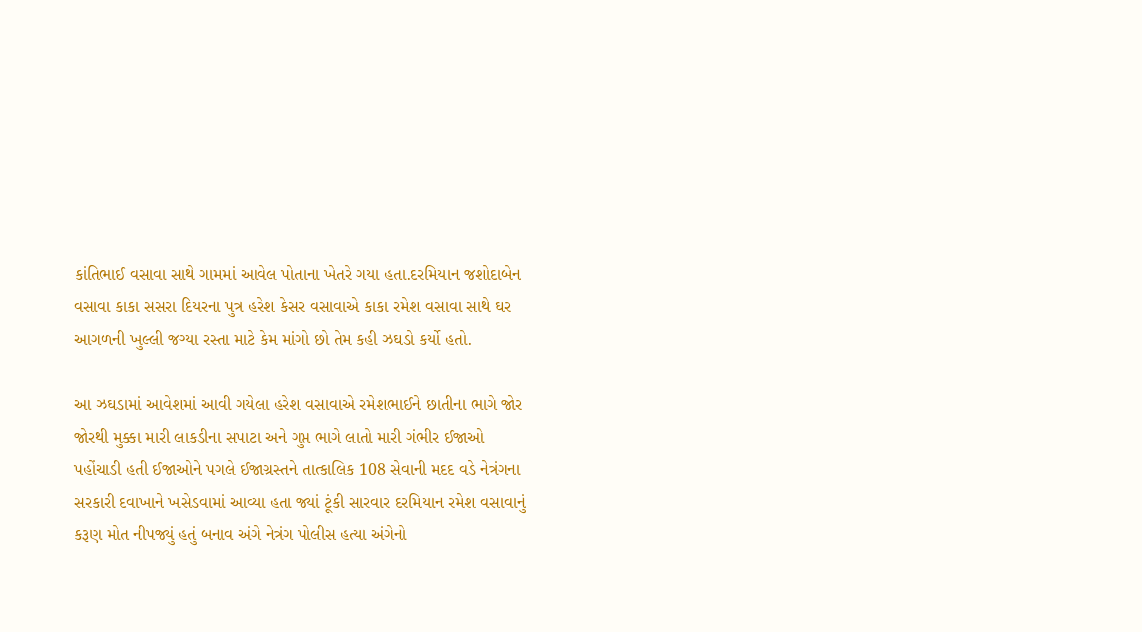કાંતિભાઈ વસાવા સાથે ગામમાં આવેલ પોતાના ખેતરે ગયા હતા.દરમિયાન જશોદાબેન વસાવા કાકા સસરા દિયરના પુત્ર હરેશ કેસર વસાવાએ કાકા રમેશ વસાવા સાથે ઘર આગળની ખુલ્લી જગ્યા રસ્તા માટે કેમ માંગો છો તેમ કહી ઝઘડો કર્યો હતો.

આ ઝઘડામાં આવેશમાં આવી ગયેલા હરેશ વસાવાએ રમેશભાઈને છાતીના ભાગે જોર જોરથી મુક્કા મારી લાકડીના સપાટા અને ગુપ્ત ભાગે લાતો મારી ગંભીર ઈજાઓ પહોંચાડી હતી ઈજાઓને પગલે ઈજાગ્રસ્તને તાત્કાલિક 108 સેવાની મદદ વડે નેત્રંગના સરકારી દવાખાને ખસેડવામાં આવ્યા હતા જ્યાં ટૂંકી સારવાર દરમિયાન રમેશ વસાવાનું કરૂણ મોત નીપજ્યું હતું બનાવ અંગે નેત્રંગ પોલીસ હત્યા અંગેનો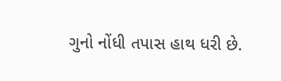ગુનો નોંધી તપાસ હાથ ધરી છે.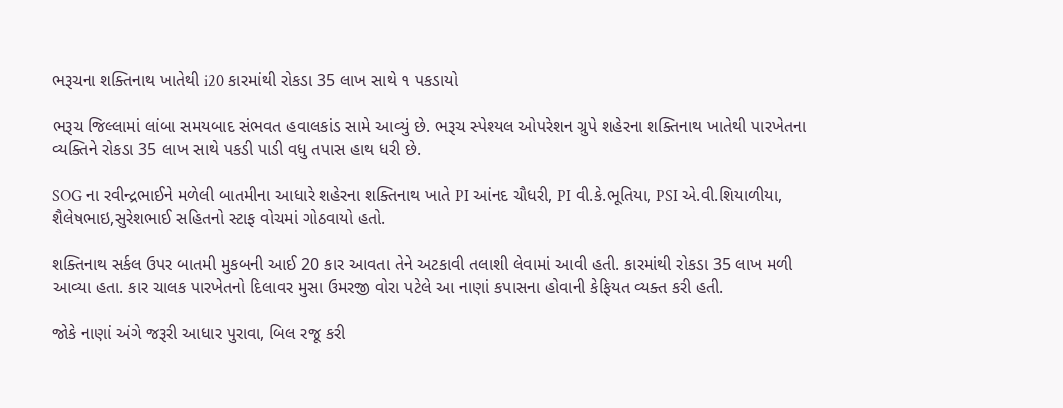ભરૂચના શક્તિનાથ ખાતેથી i20 કારમાંથી રોકડા 35 લાખ સાથે ૧ પકડાયો

ભરૂચ જિલ્લામાં લાંબા સમયબાદ સંભવત હવાલકાંડ સામે આવ્યું છે. ભરૂચ સ્પેશ્યલ ઓપરેશન ગ્રુપે શહેરના શક્તિનાથ ખાતેથી પારખેતના વ્યક્તિને રોકડા 35 લાખ સાથે પકડી પાડી વધુ તપાસ હાથ ધરી છે.

SOG ના રવીન્દ્રભાઈને મળેલી બાતમીના આધારે શહેરના શક્તિનાથ ખાતે PI આંનદ ચૌધરી, PI વી.કે.ભૂતિયા, PSI એ.વી.શિયાળીયા, શૈલેષભાઇ,સુરેશભાઈ સહિતનો સ્ટાફ વોચમાં ગોઠવાયો હતો.

શક્તિનાથ સર્કલ ઉપર બાતમી મુકબની આઈ 20 કાર આવતા તેને અટકાવી તલાશી લેવામાં આવી હતી. કારમાંથી રોકડા 35 લાખ મળી આવ્યા હતા. કાર ચાલક પારખેતનો દિલાવર મુસા ઉમરજી વોરા પટેલે આ નાણાં કપાસના હોવાની કેફિયત વ્યક્ત કરી હતી.

જોકે નાણાં અંગે જરૂરી આધાર પુરાવા, બિલ રજૂ કરી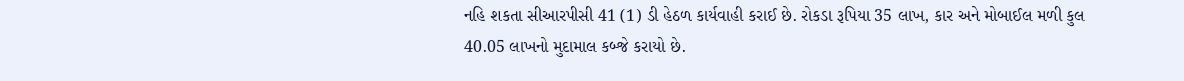નહિ શકતા સીઆરપીસી 41 (1) ડી હેઠળ કાર્યવાહી કરાઈ છે. રોકડા રૂપિયા 35 લાખ, કાર અને મોબાઈલ મળી કુલ 40.05 લાખનો મુદામાલ કબ્જે કરાયો છે.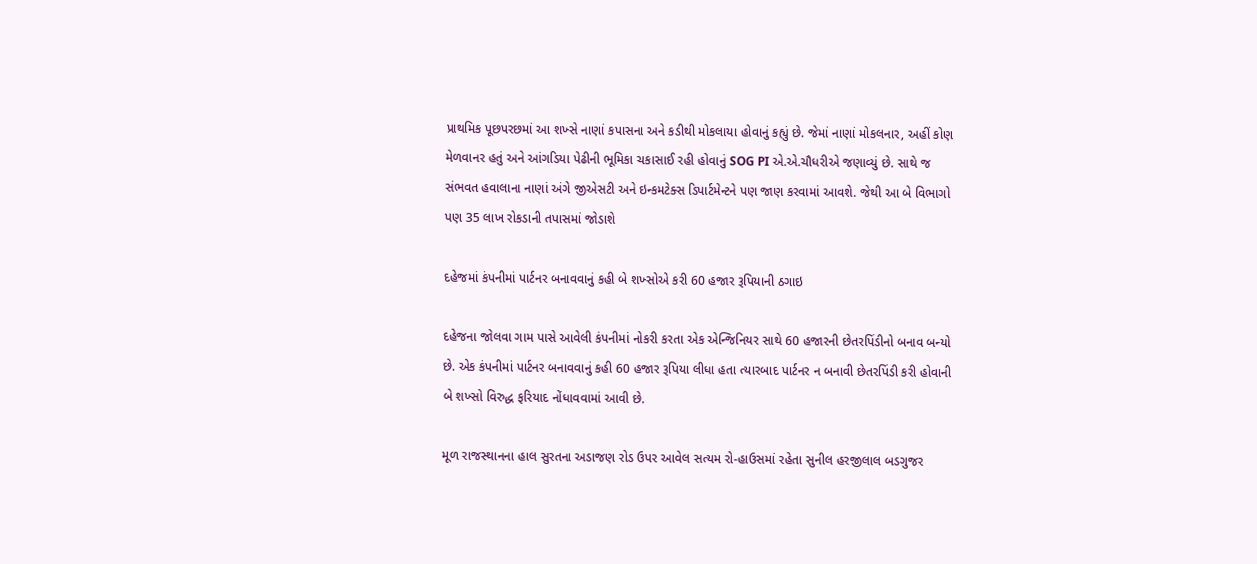પ્રાથમિક પૂછપરછમાં આ શખ્સે નાણાં કપાસના અને કડીથી મોકલાયા હોવાનું કહ્યું છે. જેમાં નાણાં મોકલનાર, અહીં કોણ મેળવાનર હતું અને આંગડિયા પેઢીની ભૂમિકા ચકાસાઈ રહી હોવાનું SOG PI એ.એ.ચૌધરીએ જણાવ્યું છે. સાથે જ સંભવત હવાલાના નાણાં અંગે જીએસટી અને ઇન્કમટેક્સ ડિપાર્ટમેન્ટને પણ જાણ કરવામાં આવશે. જેથી આ બે વિભાગો પણ 35 લાખ રોકડાની તપાસમાં જોડાશે

દહેજમાં કંપનીમાં પાર્ટનર બનાવવાનું કહી બે શખ્સોએ કરી 60 હજાર રૂપિયાની ઠગાઇ

દહેજના જોલવા ગામ પાસે આવેલી કંપનીમાં નોકરી કરતા એક એન્જિનિયર સાથે 60 હજારની છેતરપિંડીનો બનાવ બન્યો છે. એક કંપનીમાં પાર્ટનર બનાવવાનું કહી 60 હજાર રૂપિયા લીધા હતા ત્યારબાદ પાર્ટનર ન બનાવી છેતરપિંડી કરી હોવાની બે શખ્સો વિરુદ્ધ ફરિયાદ નોંધાવવામાં આવી છે.

મૂળ રાજસ્થાનના હાલ સુરતના અડાજણ રોડ ઉપર આવેલ સત્યમ રો-હાઉસમાં રહેતા સુનીલ હરજીલાલ બડગુજર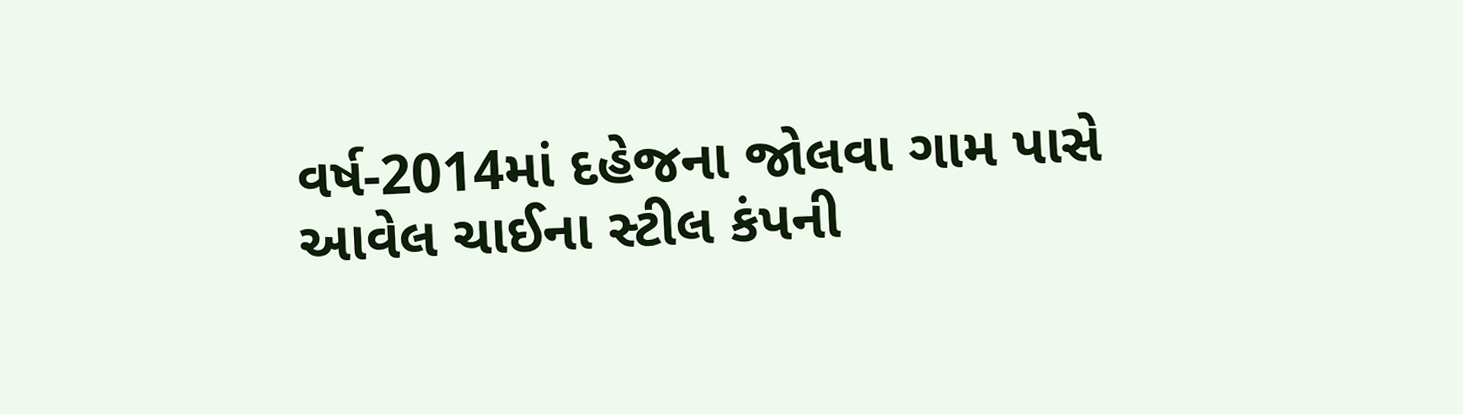વર્ષ-2014માં દહેજના જોલવા ગામ પાસે આવેલ ચાઈના સ્ટીલ કંપની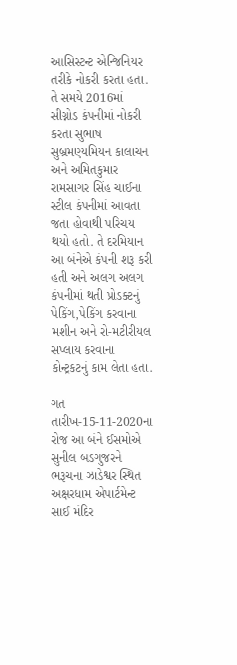આસિસ્ટન્ટ એન્જિનિયર તરીકે નોકરી કરતા હતા. તે સમયે 2016માં સીગ્નોડ કંપનીમાં નોકરી કરતા સુભાષ સુબ્રમણ્યમિયન કાલાચન અને અમિતકુમાર રામસાગર સિંહ ચાઈના સ્ટીલ કંપનીમાં આવતા જતા હોવાથી પરિચય થયો હતો. તે દરમિયાન આ બંનેએ કંપની શરૂ કરી હતી અને અલગ અલગ કંપનીમાં થતી પ્રોડક્ટનું પેકિંગ,પેકિંગ કરવાના મશીન અને રો-મટીરીયલ સપ્લાય કરવાના કોન્ટ્રકટનું કામ લેતા હતા.

ગત તારીખ-15-11-2020ના રોજ આ બંને ઈસમોએ સુનીલ બડગુજરને ભરૂચના ઝાડેશ્વર સ્થિત અક્ષરધામ એપાર્ટમેન્ટ સાઈ મંદિર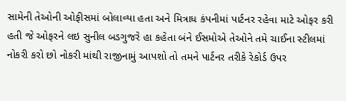સામેની તેઓની ઓફીસમાં બોલાવ્યા હતા અને મિત્રાધ કંપનીમાં પાર્ટનર રહેવા માટે ઓફર કરી હતી જે ઓફરને લઇ સુનીલ બડગુજરે હા કહેતા બંને ઈસમોએ તેઓને તમે ચાઈના સ્ટીલમાં નોકરી કરો છો નોકરી માંથી રાજીનામું આપશો તો તમને પાર્ટનર તરીકે રેકોર્ડ ઉપર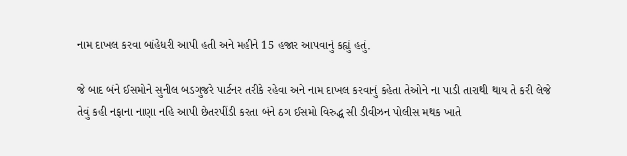નામ દાખલ કરવા બાંહેધરી આપી હતી અને મહીને 15 હજાર આપવાનું કહ્યું હતું.

જે બાદ બંને ઈસમોને સુનીલ બડગુજરે પાર્ટનર તરીકે રહેવા અને નામ દાખલ કરવાનું કહેતા તેઓને ના પાડી તારાથી થાય તે કરી લેજે તેવું કહી નફાના નાણા નહિ આપી છેતરપીંડી કરતા બંને ઠગ ઈસમો વિરુદ્ધ સી ડીવીઝન પોલીસ મથક ખાતે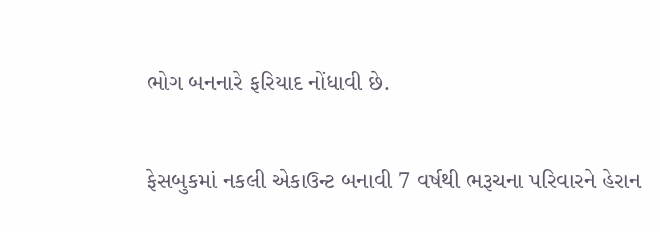ભોગ બનનારે ફરિયાદ નોંધાવી છે.

ફેસબુકમાં નકલી એકાઉન્ટ બનાવી 7 વર્ષથી ભરૂચના પરિવારને હેરાન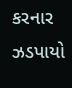કરનાર ઝડપાયો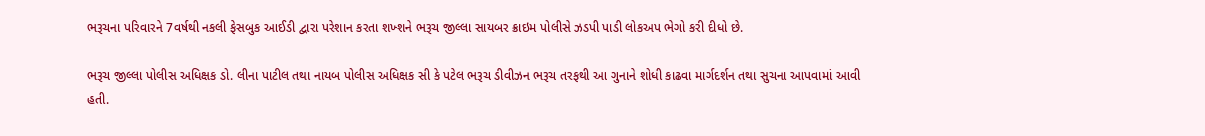ભરૂચના પરિવારને 7વર્ષથી નકલી ફેસબુક આઈડી દ્વારા પરેશાન કરતા શખ્શને ભરૂચ જીલ્લા સાયબર ક્રાઇમ પોલીસે ઝડપી પાડી લોકઅપ ભેગો કરી દીધો છે.

ભરૂચ જીલ્લા પોલીસ અધિક્ષક ડો. લીના પાટીલ તથા નાયબ પોલીસ અધિક્ષક સી કે પટેલ ભરૂચ ડીવીઝન ભરૂચ તરફથી આ ગુનાને શોધી કાઢવા માર્ગદર્શન તથા સુચના આપવામાં આવી હતી.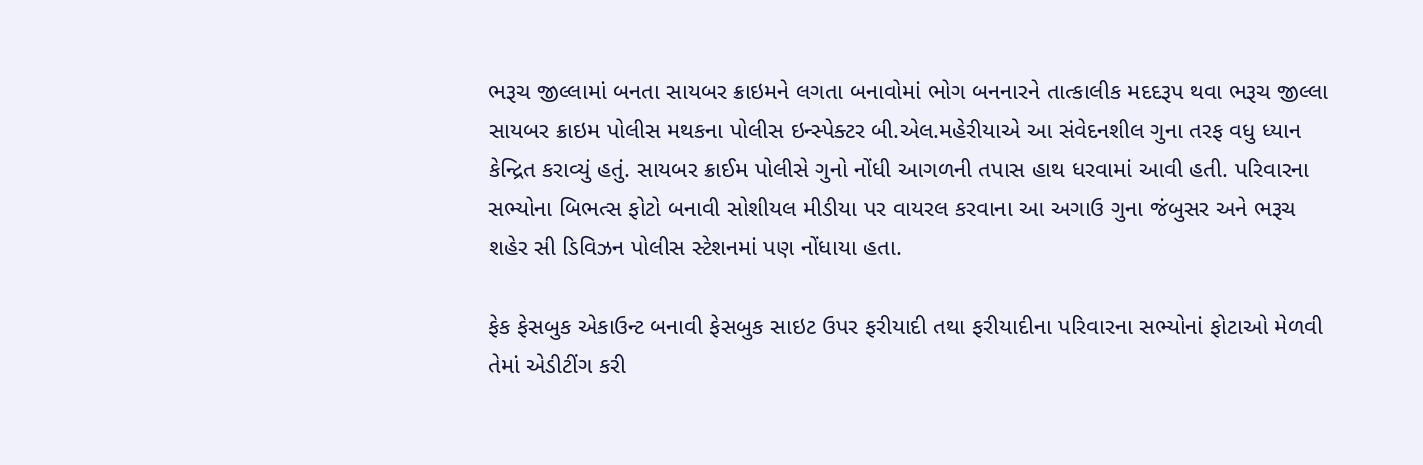ભરૂચ જીલ્લામાં બનતા સાયબર ક્રાઇમને લગતા બનાવોમાં ભોગ બનનારને તાત્કાલીક મદદરૂપ થવા ભરૂચ જીલ્લા સાયબર ક્રાઇમ પોલીસ મથકના પોલીસ ઇન્સ્પેક્ટર બી.એલ.મહેરીયાએ આ સંવેદનશીલ ગુના તરફ વધુ ધ્યાન કેન્દ્રિત કરાવ્યું હતું. સાયબર ક્રાઈમ પોલીસે ગુનો નોંધી આગળની તપાસ હાથ ધરવામાં આવી હતી. પરિવારના સભ્યોના બિભત્સ ફોટો બનાવી સોશીયલ મીડીયા પર વાયરલ કરવાના આ અગાઉ ગુના જંબુસર અને ભરૂચ શહેર સી ડિવિઝન પોલીસ સ્ટેશનમાં પણ નોંધાયા હતા.

ફેક ફેસબુક એકાઉન્ટ બનાવી ફેસબુક સાઇટ ઉપર ફરીયાદી તથા ફરીયાદીના પરિવારના સભ્યોનાં ફોટાઓ મેળવી તેમાં એડીટીંગ કરી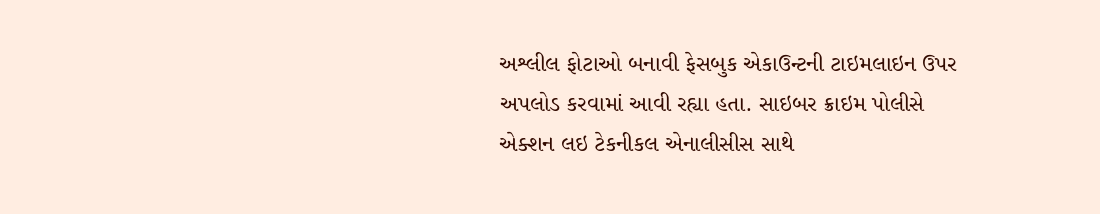અશ્લીલ ફોટાઓ બનાવી ફેસબુક એકાઉન્ટની ટાઇમલાઇન ઉપર અપલોડ કરવામાં આવી રહ્યા હતા. સાઇબર ક્રાઇમ પોલીસે એક્શન લઇ ટેકનીકલ એનાલીસીસ સાથે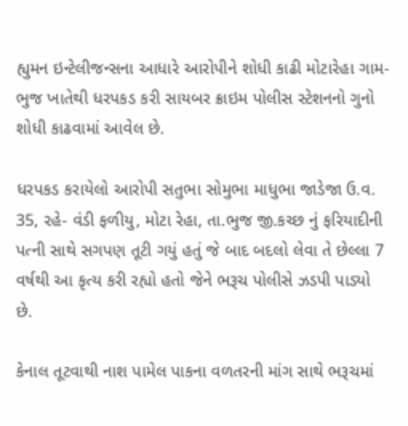હ્યુમન ઇન્ટેલીજન્સના આધારે આરોપીને શોધી કાઢી મોટારેહા ગામ- ભુજ ખાતેથી ધરપકડ કરી સાયબર ક્રાઇમ પોલીસ સ્ટેશનનો ગુનો શોધી કાઢવામાં આવેલ છે.

ધરપકડ કરાયેલો આરોપી સતુભા સોમુભા માધુભા જાડેજા ઉ.વ. 35, રહે- વંડી ફળીયુ, મોટા રેહા, તા.ભુજ જી.કચ્છ નું ફરિયાદીની પત્ની સાથે સગપણ તૂટી ગયું હતું જે બાદ બદલો લેવા તે છેલ્લા 7 વર્ષથી આ કૃત્ય કરી રહ્યો હતો જેને ભરૂચ પોલીસે ઝડપી પાડ્યો છે.

કેનાલ તૂટવાથી નાશ પામેલ પાકના વળતરની માંગ સાથે ભરૂચમાં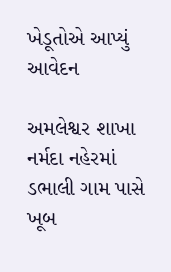ખેડૂતોએ આપ્યું આવેદન

અમલેશ્વર શાખા નર્મદા નહેરમાં ડભાલી ગામ પાસે ખૂબ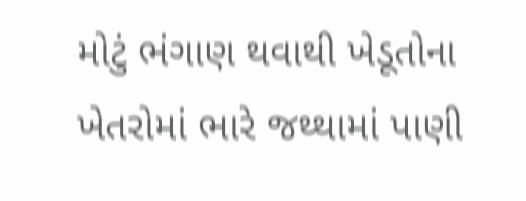મોટું ભંગાણ થવાથી ખેડૂતોના ખેતરોમાં ભારે જથ્થામાં પાણી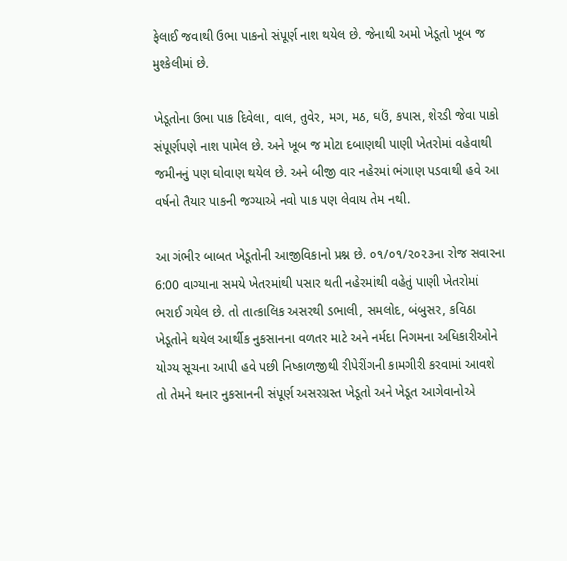ફેલાઈ જવાથી ઉભા પાકનો સંપૂર્ણ નાશ થયેલ છે. જેનાથી અમો ખેડૂતો ખૂબ જ મુશ્કેલીમાં છે.

ખેડૂતોના ઉભા પાક દિવેલા, વાલ, તુવેર, મગ, મઠ, ઘઉં, કપાસ, શેરડી જેવા પાકો સંપૂર્ણપણે નાશ પામેલ છે. અને ખૂબ જ મોટા દબાણથી પાણી ખેતરોમાં વહેવાથી જમીનનું પણ ઘોવાણ થયેલ છે. અને બીજી વાર નહેરમાં ભંગાણ પડવાથી હવે આ વર્ષનો તૈયાર પાકની જગ્યાએ નવો પાક પણ લેવાય તેમ નથી.

આ ગંભીર બાબત ખેડૂતોની આજીવિકાનો પ્રશ્ન છે. ૦૧/૦૧/૨૦૨૩ના રોજ સવારના 6:00 વાગ્યાના સમયે ખેતરમાંથી પસાર થતી નહેરમાંથી વહેતું પાણી ખેતરોમાં ભરાઈ ગયેલ છે. તો તાત્કાલિક અસરથી ડભાલી, સમલોદ, બંબુસર, કવિઠા ખેડૂતોને થયેલ આર્થીક નુકસાનના વળતર માટે અને નર્મદા નિગમના અધિકારીઓને યોગ્ય સૂચના આપી હવે પછી નિષ્કાળજીથી રીપેરીંગની કામગીરી કરવામાં આવશે તો તેમને થનાર નુકસાનની સંપૂર્ણ અસરગ્રસ્ત ખેડૂતો અને ખેડૂત આગેવાનોએ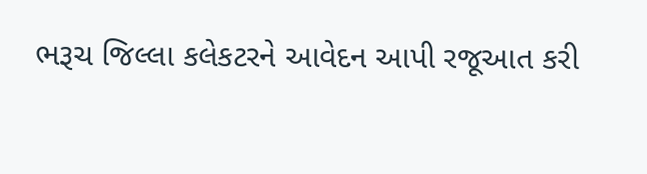ભરૂચ જિલ્લા કલેકટરને આવેદન આપી રજૂઆત કરી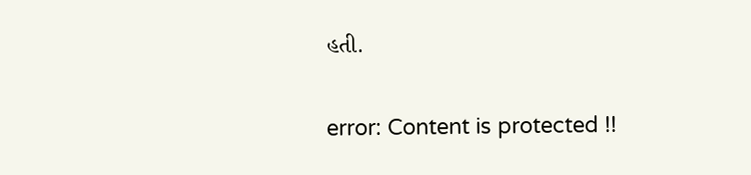હતી.

error: Content is protected !!